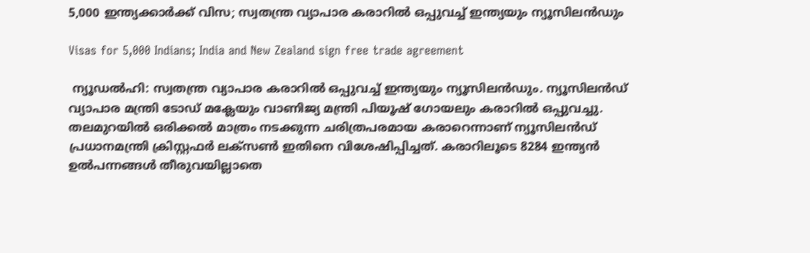5,000 ഇന്ത്യക്കാര്‍ക്ക് വിസ; സ്വതന്ത്ര വ്യാപാര കരാറില്‍ ഒപ്പുവച്ച് ഇന്ത്യയും ന്യൂസിലന്‍ഡും

Visas for 5,000 Indians; India and New Zealand sign free trade agreement

 ന്യൂഡല്‍ഹി: സ്വതന്ത്ര വ്യാപാര കരാറില്‍ ഒപ്പുവച്ച് ഇന്ത്യയും ന്യൂസിലന്‍ഡും. ന്യൂസിലന്‍ഡ് വ്യാപാര മന്ത്രി ടോഡ് മക്ലേയും വാണിജ്യ മന്ത്രി പിയൂഷ് ഗോയലും കരാറില്‍ ഒപ്പുവച്ചു. തലമുറയില്‍ ഒരിക്കല്‍ മാത്രം നടക്കുന്ന ചരിത്രപരമായ കരാറെന്നാണ് ന്യൂസിലന്‍ഡ് പ്രധാനമന്ത്രി ക്രിസ്റ്റഫര്‍ ലക്‌സണ്‍ ഇതിനെ വിശേഷിപ്പിച്ചത്. കരാറിലൂടെ 8284 ഇന്ത്യന്‍ ഉല്‍പന്നങ്ങള്‍ തീരുവയില്ലാതെ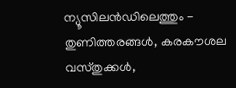ന്യൂസിലന്‍ഡിലെത്തും - തുണിത്തരങ്ങള്‍, കരകൗശല വസ്തുക്കള്‍,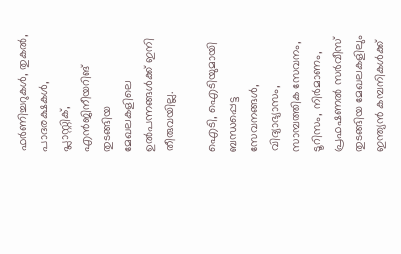ഫര്‍ണിച്ചറുകള്‍, തുകല്‍, പാദരക്ഷകള്‍, പ്ലാസ്റ്റിക്, എന്‍ജിനീയറിങ് തുടങ്ങിയ മേഖലകളിലെ ഉല്‍പന്നങ്ങള്‍ക്ക് ഇനി തീരുവയില്ല.

ഐടി, ഐടിയുമായി ബന്ധപ്പെട്ട സേവനങ്ങള്‍, വിദ്യാഭ്യാസം, സാമ്പത്തിക സേവനം, ടൂറിസം, നിര്‍മാണം, പ്രഫഷണല്‍ സര്‍വീസ് തുടങ്ങിയ മേഖലകളിലും ഇന്ത്യന്‍ കമ്പനികള്‍ക്ക്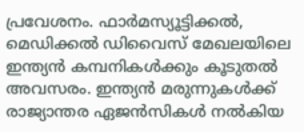പ്രവേശനം. ഫാര്‍മസ്യൂട്ടിക്കല്‍, മെഡിക്കല്‍ ഡിവൈസ് മേഖലയിലെ ഇന്ത്യന്‍ കമ്പനികള്‍ക്കും കൂടുതല്‍ അവസരം. ഇന്ത്യന്‍ മരുന്നുകള്‍ക്ക് രാജ്യാന്തര ഏജന്‍സികള്‍ നല്‍കിയ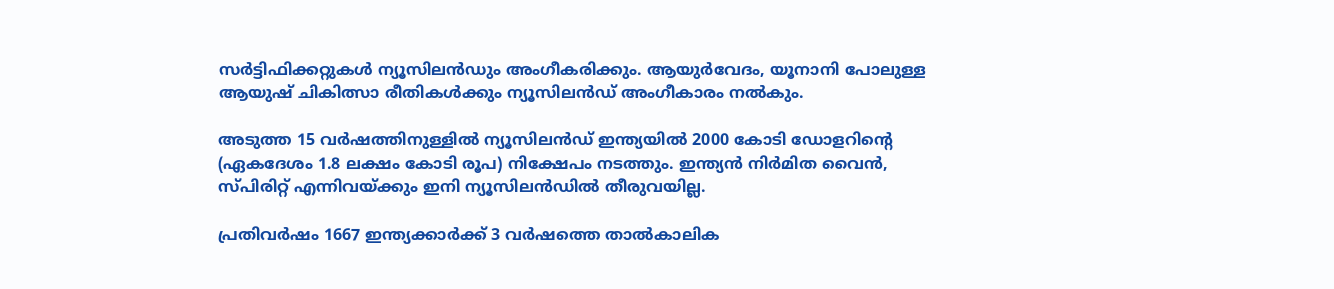സര്‍ട്ടിഫിക്കറ്റുകള്‍ ന്യൂസിലന്‍ഡും അംഗീകരിക്കും. ആയുര്‍വേദം, യൂനാനി പോലുള്ള ആയുഷ് ചികിത്സാ രീതികള്‍ക്കും ന്യൂസിലന്‍ഡ് അംഗീകാരം നല്‍കും.

അടുത്ത 15 വര്‍ഷത്തിനുള്ളില്‍ ന്യൂസിലന്‍ഡ് ഇന്ത്യയില്‍ 2000 കോടി ഡോളറിന്റെ (ഏകദേശം 1.8 ലക്ഷം കോടി രൂപ) നിക്ഷേപം നടത്തും. ഇന്ത്യന്‍ നിര്‍മിത വൈന്‍, സ്പിരിറ്റ് എന്നിവയ്ക്കും ഇനി ന്യൂസിലന്‍ഡില്‍ തീരുവയില്ല.

പ്രതിവര്‍ഷം 1667 ഇന്ത്യക്കാര്‍ക്ക് 3 വര്‍ഷത്തെ താല്‍കാലിക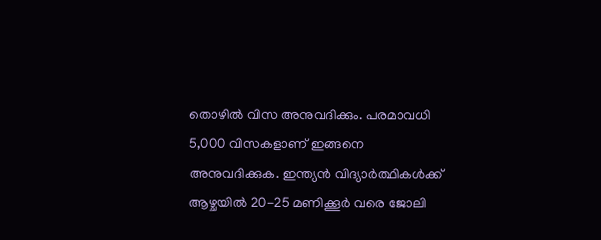തൊഴില്‍ വിസ അനുവദിക്കും. പരമാവധി 5,000 വിസകളാണ് ഇങ്ങനെ അനുവദിക്കുക. ഇന്ത്യന്‍ വിദ്യാര്‍ത്ഥികള്‍ക്ക് ആഴ്ചയില്‍ 20-25 മണിക്കൂര്‍ വരെ ജോലി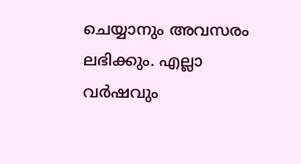ചെയ്യാനും അവസരം ലഭിക്കും. എല്ലാ വര്‍ഷവും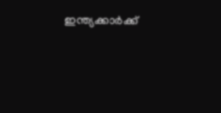ഇന്ത്യക്കാര്‍ക്ക്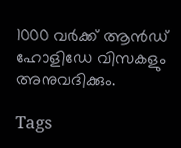1000 വര്‍ക്ക് ആന്‍ഡ് ഹോളിഡേ വിസകളും അനുവദിക്കും.

Tags